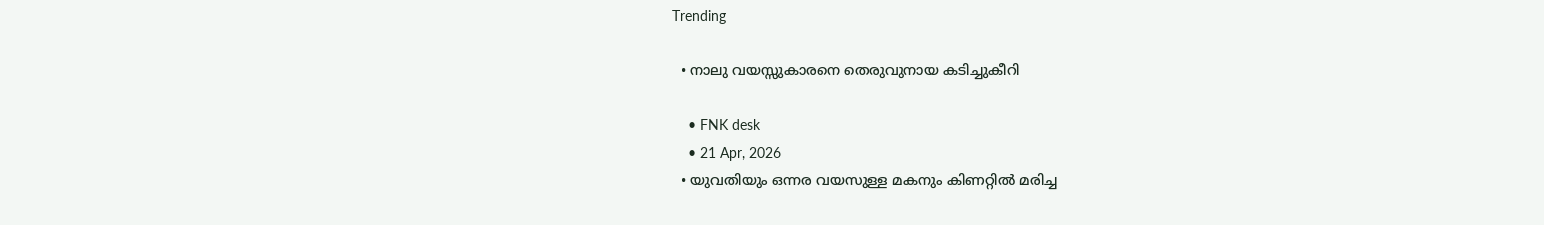Trending

  • നാലു വയസ്സുകാരനെ തെരുവുനായ കടിച്ചുകീറി

    • FNK desk
    • 21 Apr, 2026
  • യുവതിയും ഒന്നര വയസുള്ള മകനും കിണറ്റിൽ മരിച്ച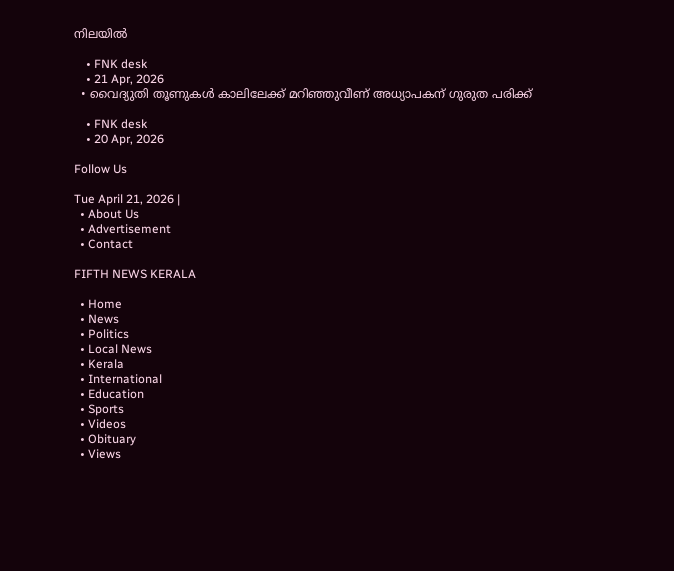നിലയിൽ

    • FNK desk
    • 21 Apr, 2026
  • വൈദ്യുതി തൂണുകള്‍ കാലിലേക്ക് മറിഞ്ഞുവീണ് അധ്യാപകന് ഗുരുത പരിക്ക്

    • FNK desk
    • 20 Apr, 2026

Follow Us

Tue April 21, 2026 |
  • About Us
  • Advertisement
  • Contact

FIFTH NEWS KERALA

  • Home
  • News
  • Politics
  • Local News
  • Kerala
  • International
  • Education
  • Sports
  • Videos
  • Obituary
  • Views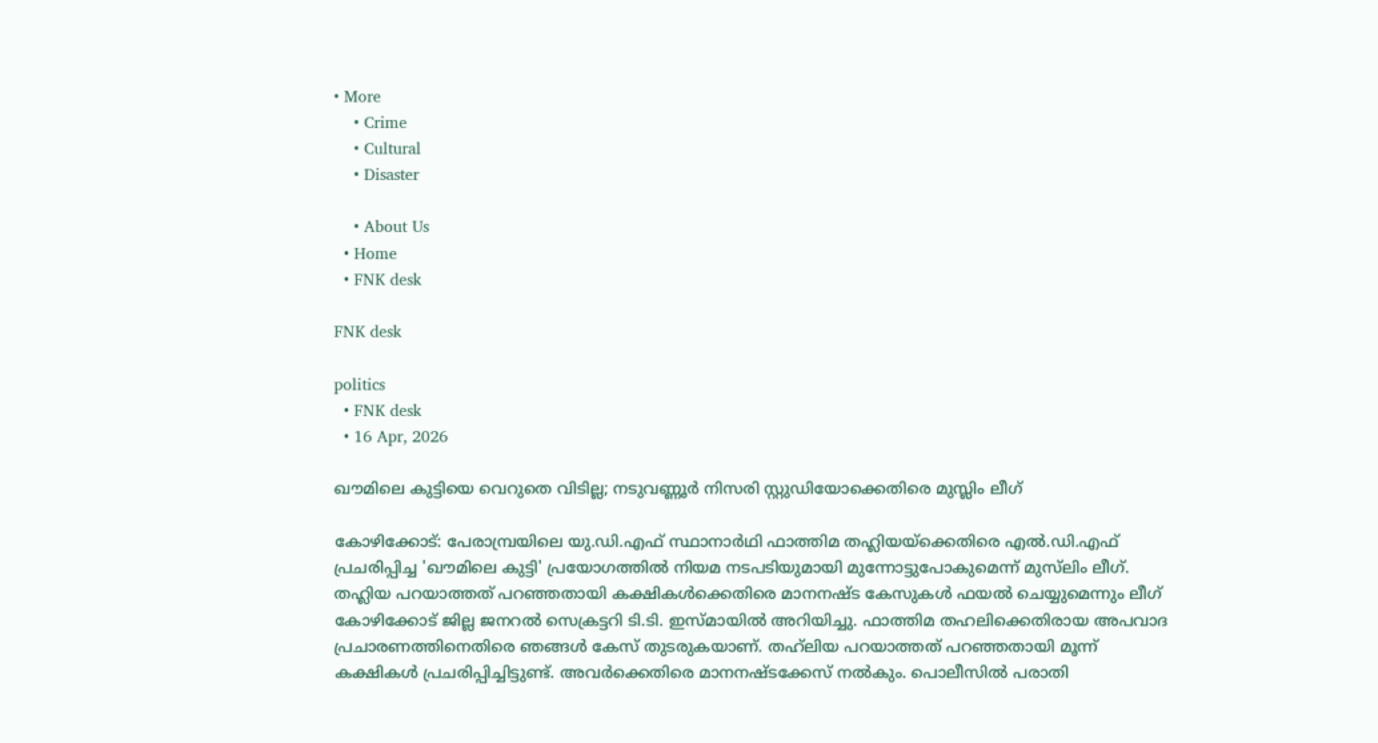• More
    • Crime
    • Cultural
    • Disaster

    • About Us
  • Home
  • FNK desk

FNK desk

politics
  • FNK desk
  • 16 Apr, 2026

ഖൗമിലെ കുട്ടിയെ വെറുതെ വിടില്ല; നടുവണ്ണൂർ നിസരി സ്റ്റുഡിയോക്കെതിരെ മുസ്ലിം ലീഗ്

കോഴിക്കോട്: പേരാമ്പ്രയിലെ യു.ഡി.എഫ് സ്ഥാനാർഥി ഫാത്തിമ തഹ്ലിയയ്ക്കെതിരെ എൽ.ഡി.എഫ് പ്രചരിപ്പിച്ച 'ഖൗമിലെ കുട്ടി' പ്രയോഗത്തിൽ നിയമ നടപടിയുമായി മുന്നോട്ടുപോകുമെന്ന് മുസ്‌ലിം ലീഗ്. തഹ്ലിയ പറയാത്തത് പറഞ്ഞതായി കക്ഷികൾക്കെതിരെ മാനനഷ്ട കേസുകൾ ഫയൽ ചെയ്യുമെന്നും ലീഗ് കോഴിക്കോട് ജില്ല ജനറൽ സെക്രട്ടറി ടി.ടി. ഇസ്മായിൽ അറിയിച്ചു. ഫാത്തിമ തഹലിക്കെതിരായ അപവാദ പ്രചാരണത്തിനെതിരെ ഞങ്ങൾ കേസ് തുടരുകയാണ്. തഹ്‌ലിയ പറയാത്തത് പറഞ്ഞതായി മൂന്ന് കക്ഷികൾ പ്രചരിപ്പിച്ചിട്ടുണ്ട്. അവർക്കെതിരെ മാനനഷ്ടക്കേസ് നൽകും. പൊലീസിൽ പരാതി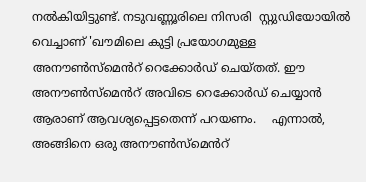നൽകിയിട്ടുണ്ട്. നടുവണ്ണൂരിലെ നിസരി  സ്റ്റുഡിയോയിൽ വെച്ചാണ് 'ഖൗമിലെ കുട്ടി പ്രയോഗമുള്ള അനൗൺസ്മെൻറ് റെക്കോർഡ് ചെയ്തത്. ഈ അനൗൺസ്മെൻറ് അവിടെ റെക്കോർഡ് ചെയ്യാൻ ആരാണ് ആവശ്യപ്പെട്ടതെന്ന് പറയണം.    എന്നാൽ, അങ്ങിനെ ഒരു അനൗൺസ്മെൻറ്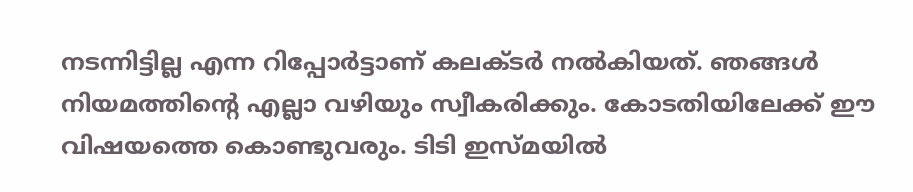നടന്നിട്ടില്ല എന്ന റിപ്പോർട്ടാണ് കലക്‌ടർ നൽകിയത്. ഞങ്ങൾ നിയമത്തിന്റെ എല്ലാ വഴിയും സ്വീകരിക്കും. കോടതിയിലേക്ക് ഈ വിഷയത്തെ കൊണ്ടുവരും. ടിടി ഇസ്മയിൽ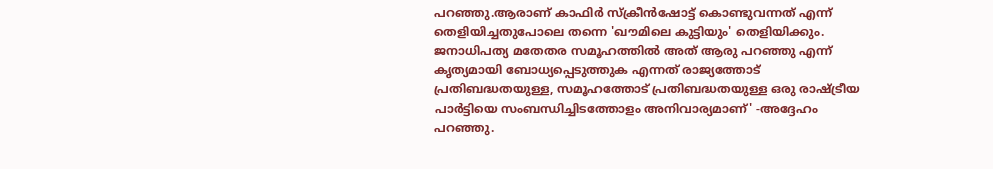പറഞ്ഞു.ആരാണ് കാഫിർ സ്ക്രീൻഷോട്ട് കൊണ്ടുവന്നത് എന്ന് തെളിയിച്ചതുപോലെ തന്നെ 'ഖൗമിലെ കുട്ടിയും' തെളിയിക്കും. ജനാധിപത്യ മതേതര സമൂഹത്തിൽ അത് ആരു പറഞ്ഞു എന്ന് കൃത്യമായി ബോധ്യപ്പെടുത്തുക എന്നത് രാജ്യത്തോട് പ്രതിബദ്ധതയുള്ള, സമൂഹത്തോട് പ്രതിബദ്ധതയുള്ള ഒരു രാഷ്ട്രീയ പാർട്ടിയെ സംബന്ധിച്ചിടത്തോളം അനിവാര്യമാണ്' -അദ്ദേഹം പറഞ്ഞു.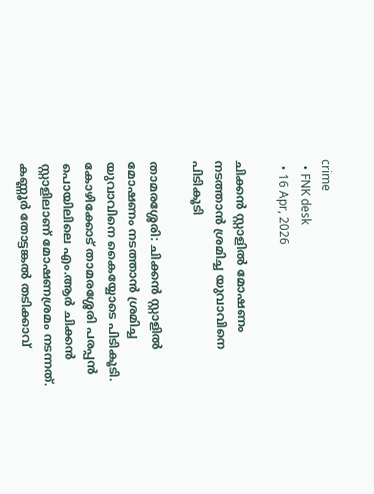crime
  • FNK desk
  • 16 Apr, 2026

ചിക്കന്‍ സ്റ്റാളില്‍ മോഷണം നടത്താന്‍ ശ്രമിച്ച യുവാവിനെ പിടികൂടി

താമരശ്ശേരി: ചിക്കന്‍ സ്റ്റാളില്‍ മോഷണം നടത്താന്‍ ശ്രമിച്ച യുവാവിനെ കൈയ്യോടെ പിടികൂടി. കോഴിക്കോട് താമരശ്ശേരി പരപ്പന്‍ പൊയിലിലെ എം.ആര്‍ ചിക്കന്‍ സ്റ്റാളിലാണ് മോഷണശ്രമം നടന്നത്.      കണ്ണൂര്‍ തോട്ടങ്കല്‍ തടിക്കാവ്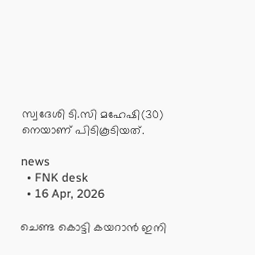സ്വദേശി ടി.സി മഹേഷി(30) നെയാണ് പിടികൂടിയത്.

news
  • FNK desk
  • 16 Apr, 2026

ചെണ്ട കൊട്ടി കയറാൻ ഇനി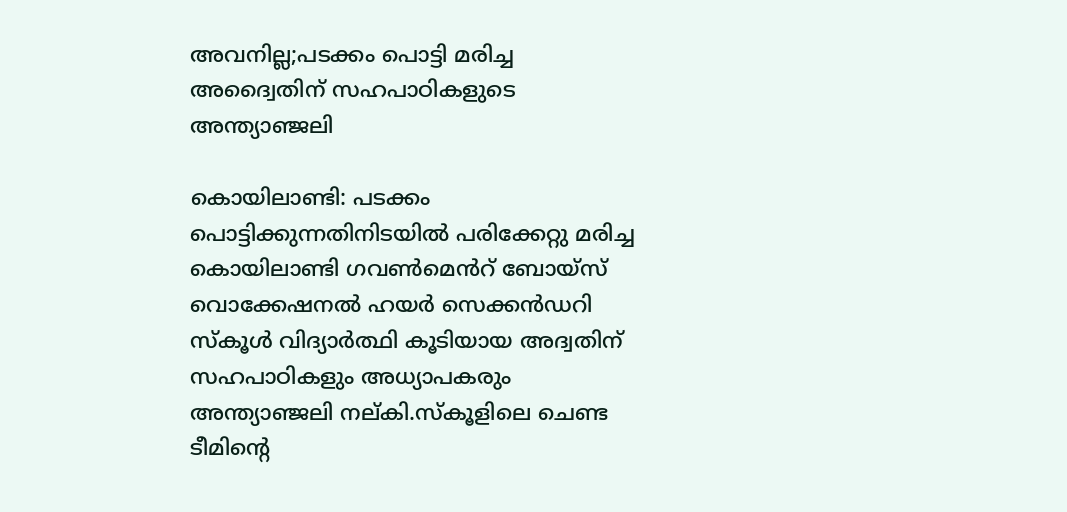അവനില്ല;പടക്കം പൊട്ടി മരിച്ച അദ്വൈതിന് സഹപാഠികളുടെ അന്ത്യാഞ്ജലി

കൊയിലാണ്ടി: പടക്കം പൊട്ടിക്കുന്നതിനിടയിൽ പരിക്കേറ്റു മരിച്ച കൊയിലാണ്ടി ഗവൺമെൻറ് ബോയ്സ് വൊക്കേഷനൽ ഹയർ സെക്കൻഡറി സ്കൂൾ വിദ്യാർത്ഥി കൂടിയായ അദ്വതിന് സഹപാഠികളും അധ്യാപകരും അന്ത്യാഞ്ജലി നല്കി.സ്‌കൂളിലെ ചെണ്ട ടീമിന്റെ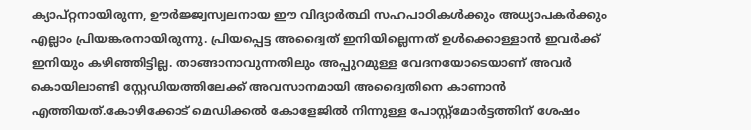ക്യാപ്റ്റനായിരുന്ന, ഊർജ്ജ്വസ്വലനായ ഈ വിദ്യാർത്ഥി സഹപാഠികൾക്കും അധ്യാപകർക്കും എല്ലാം പ്രിയങ്കരനായിരുന്നു. പ്രിയപ്പെട്ട അദ്വൈത് ഇനിയില്ലെന്നത് ഉൾക്കൊള്ളാൻ ഇവർക്ക് ഇനിയും കഴിഞ്ഞിട്ടില്ല. താങ്ങാനാവുന്നതിലും അപ്പുറമുള്ള വേദനയോടെയാണ് അവർ കൊയിലാണ്ടി സ്റ്റേഡിയത്തിലേക്ക് അവസാനമായി അദ്വൈതിനെ കാണാൻ എത്തിയത്.കോഴിക്കോട് മെഡിക്കൽ കോളേജിൽ നിന്നുള്ള പോസ്റ്റ്മോർട്ടത്തിന് ശേഷം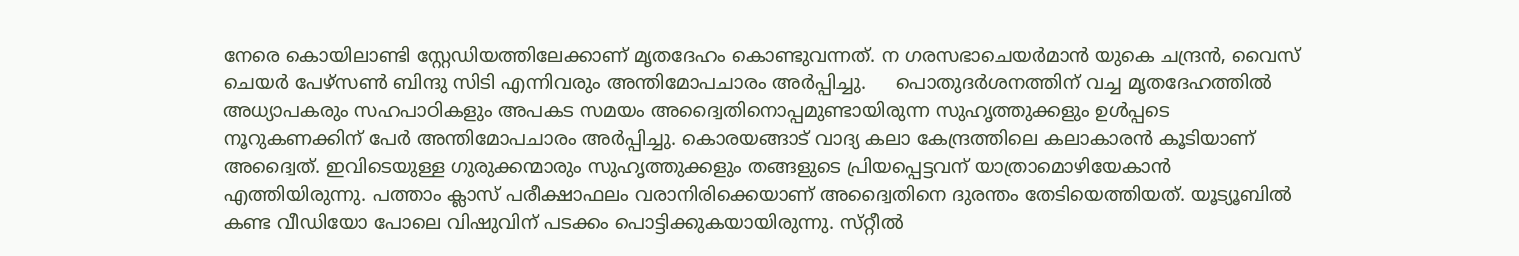നേരെ കൊയിലാണ്ടി സ്റ്റേഡിയത്തിലേക്കാണ് മൃതദേഹം കൊണ്ടുവന്നത്. ന ഗരസഭാചെയർമാൻ യുകെ ചന്ദ്രൻ, വൈസ് ചെയർ പേഴ്‌സൺ ബിന്ദു സിടി എന്നിവരും അന്തിമോപചാരം അർപ്പിച്ചു.     പൊതുദർശനത്തിന് വച്ച മൃതദേഹത്തിൽ അധ്യാപകരും സഹപാഠികളും അപകട സമയം അദ്വൈതിനൊപ്പമുണ്ടായിരുന്ന സുഹൃത്തുക്കളും ഉൾപ്പടെ നൂറുകണക്കിന് പേർ അന്തിമോപചാരം അർപ്പിച്ചു. കൊരയങ്ങാട് വാദ്യ കലാ കേന്ദ്രത്തിലെ കലാകാരൻ കൂടിയാണ് അദ്വൈത്. ഇവിടെയുള്ള ഗുരുക്കന്മാരും സുഹൃത്തുക്കളും തങ്ങളുടെ പ്രിയപ്പെട്ടവന് യാത്രാമൊഴിയേകാൻ എത്തിയിരുന്നു. പത്താം ക്ലാസ് പരീക്ഷാഫലം വരാനിരിക്കെയാണ് അദ്വൈതിനെ ദുരന്തം തേടിയെത്തിയത്. യൂട്യൂബിൽ കണ്ട വീഡിയോ പോലെ വിഷുവിന് പടക്കം പൊട്ടിക്കുകയായിരുന്നു. സ്‌റ്റീൽ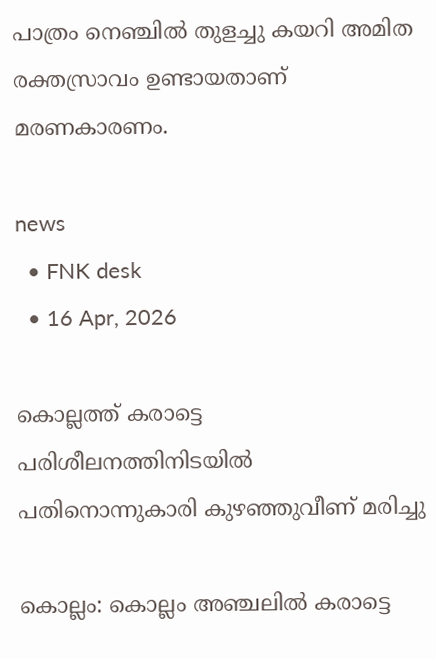പാത്രം നെഞ്ചിൽ തുളച്ചു കയറി അമിത രക്തസ്രാവം ഉണ്ടായതാണ് മരണകാരണം.

news
  • FNK desk
  • 16 Apr, 2026

കൊല്ലത്ത് കരാട്ടെ പരിശീലനത്തിനിടയില്‍ പതിനൊന്നുകാരി കുഴഞ്ഞുവീണ് മരിച്ചു

കൊല്ലം: കൊല്ലം അഞ്ചലില്‍ കരാട്ടെ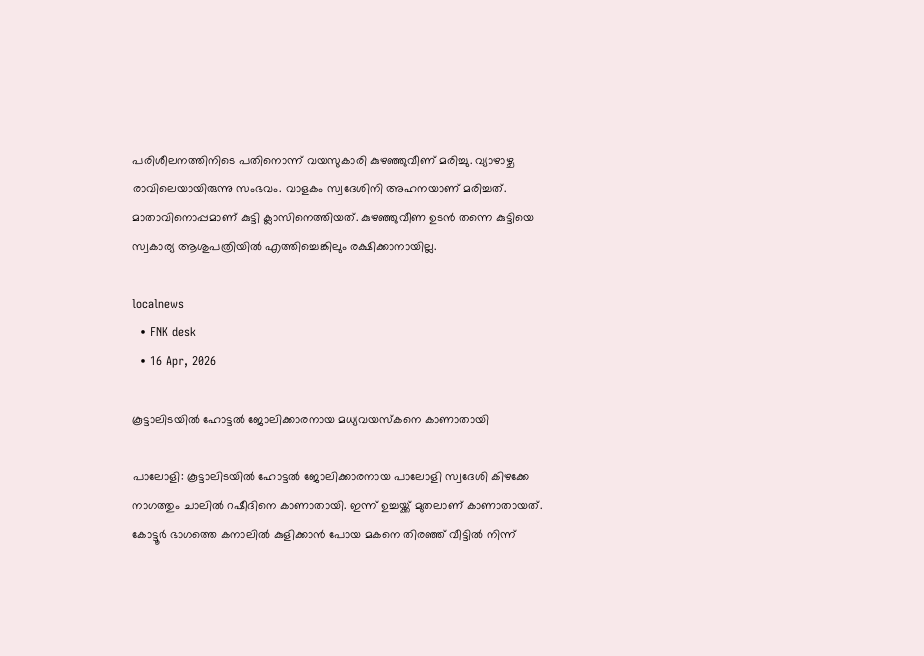പരിശീലനത്തിനിടെ പതിനൊന്ന് വയസുകാരി കുഴഞ്ഞുവീണ് മരിച്ചു. വ്യാഴാഴ്ച രാവിലെയായിരുന്നു സംഭവം. വാളകം സ്വദേശിനി അഹനയാണ് മരിച്ചത്. മാതാവിനൊപ്പമാണ് കുട്ടി ക്ലാസിനെത്തിയത്. കുഴഞ്ഞുവീണ ഉടന്‍ തന്നെ കുട്ടിയെ സ്വകാര്യ ആശുപത്രിയില്‍ എത്തിച്ചെങ്കിലും രക്ഷിക്കാനായില്ല.

localnews
  • FNK desk
  • 16 Apr, 2026

കൂട്ടാലിടയിൽ ഹോട്ടൽ ജോലിക്കാരനായ മധ്യവയസ്കനെ കാണാതായി

പാലോളി: കൂട്ടാലിടയിൽ ഹോട്ടൽ ജോലിക്കാരനായ പാലോളി സ്വദേശി കിഴക്കേ നാഗത്തും ചാലിൽ റഷീദിനെ കാണാതായി. ഇന്ന് ഉച്ചയ്ക്ക് മുതലാണ് കാണാതായത്. കോട്ടൂർ ഭാഗത്തെ കനാലിൽ കുളിക്കാൻ പോയ മകനെ തിരഞ്ഞ് വീട്ടിൽ നിന്ന്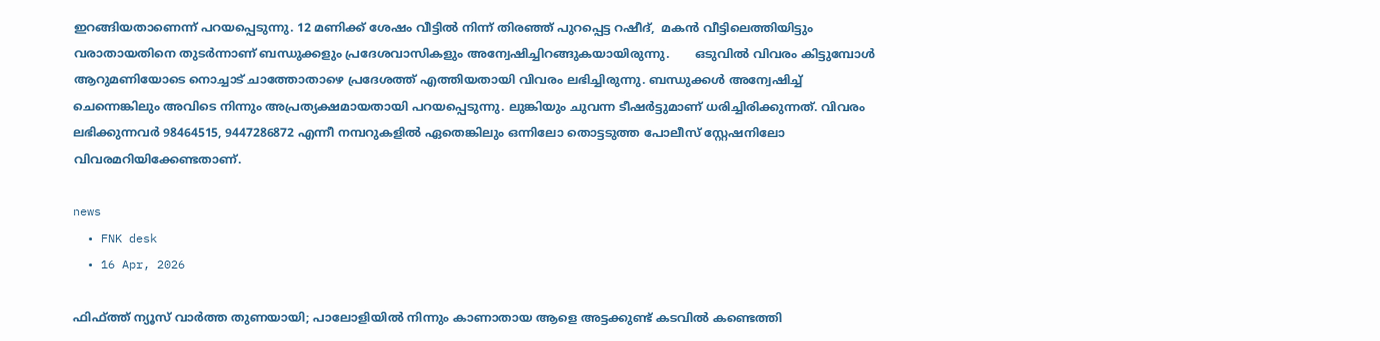ഇറങ്ങിയതാണെന്ന് പറയപ്പെടുന്നു. 12 മണിക്ക് ശേഷം വീട്ടിൽ നിന്ന് തിരഞ്ഞ് പുറപ്പെട്ട റഷീദ്,  മകൻ വീട്ടിലെത്തിയിട്ടും വരാതായതിനെ തുടർന്നാണ് ബന്ധുക്കളും പ്രദേശവാസികളും അന്വേഷിച്ചിറങ്ങുകയായിരുന്നു.       ഒടുവിൽ വിവരം കിട്ടുമ്പോൾ ആറുമണിയോടെ നൊച്ചാട് ചാത്തോതാഴെ പ്രദേശത്ത് എത്തിയതായി വിവരം ലഭിച്ചിരുന്നു. ബന്ധുക്കൾ അന്വേഷിച്ച് ചെന്നെങ്കിലും അവിടെ നിന്നും അപ്രത്യക്ഷമായതായി പറയപ്പെടുന്നു. ലുങ്കിയും ചുവന്ന ടീഷർട്ടുമാണ് ധരിച്ചിരിക്കുന്നത്. വിവരം ലഭിക്കുന്നവർ 98464515, 9447286872 എന്നീ നമ്പറുകളിൽ ഏതെങ്കിലും ഒന്നിലോ തൊട്ടടുത്ത പോലീസ് സ്റ്റേഷനിലോ വിവരമറിയിക്കേണ്ടതാണ്.

news
  • FNK desk
  • 16 Apr, 2026

ഫിഫ്ത്ത് ന്യൂസ് വാർത്ത തുണയായി; പാലോളിയിൽ നിന്നും കാണാതായ ആളെ അട്ടക്കുണ്ട് കടവിൽ കണ്ടെത്തി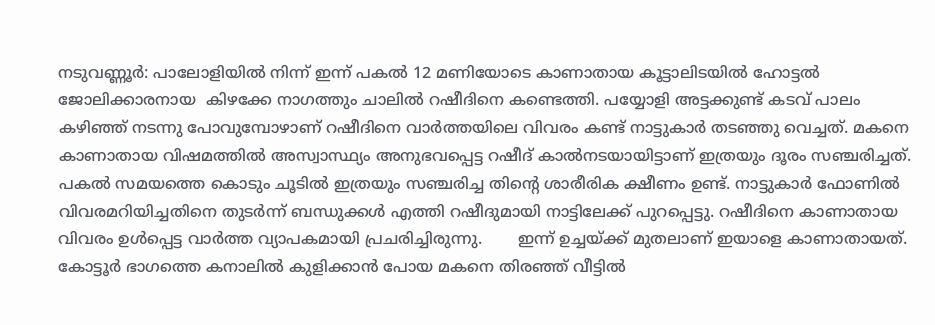നടുവണ്ണൂർ: പാലോളിയിൽ നിന്ന് ഇന്ന് പകൽ 12 മണിയോടെ കാണാതായ കൂട്ടാലിടയിൽ ഹോട്ടൽ ജോലിക്കാരനായ  കിഴക്കേ നാഗത്തും ചാലിൽ റഷീദിനെ കണ്ടെത്തി. പയ്യോളി അട്ടക്കുണ്ട് കടവ് പാലം കഴിഞ്ഞ് നടന്നു പോവുമ്പോഴാണ് റഷീദിനെ വാർത്തയിലെ വിവരം കണ്ട് നാട്ടുകാർ തടഞ്ഞു വെച്ചത്. മകനെ കാണാതായ വിഷമത്തിൽ അസ്വാസ്ഥ്യം അനുഭവപ്പെട്ട റഷീദ് കാൽനടയായിട്ടാണ് ഇത്രയും ദൂരം സഞ്ചരിച്ചത്. പകൽ സമയത്തെ കൊടും ചൂടിൽ ഇത്രയും സഞ്ചരിച്ച തിൻ്റെ ശാരീരിക ക്ഷീണം ഉണ്ട്. നാട്ടുകാർ ഫോണിൽ വിവരമറിയിച്ചതിനെ തുടർന്ന് ബന്ധുക്കൾ എത്തി റഷീദുമായി നാട്ടിലേക്ക് പുറപ്പെട്ടു. റഷീദിനെ കാണാതായ വിവരം ഉൾപ്പെട്ട വാർത്ത വ്യാപകമായി പ്രചരിച്ചിരുന്നു.       ഇന്ന് ഉച്ചയ്ക്ക് മുതലാണ് ഇയാളെ കാണാതായത്. കോട്ടൂർ ഭാഗത്തെ കനാലിൽ കുളിക്കാൻ പോയ മകനെ തിരഞ്ഞ് വീട്ടിൽ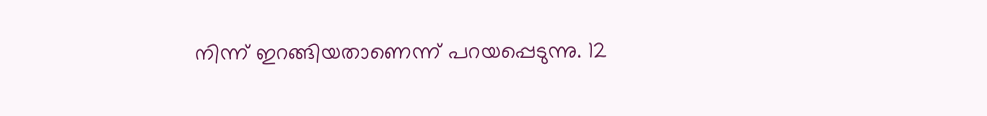നിന്ന് ഇറങ്ങിയതാണെന്ന് പറയപ്പെടുന്നു. 12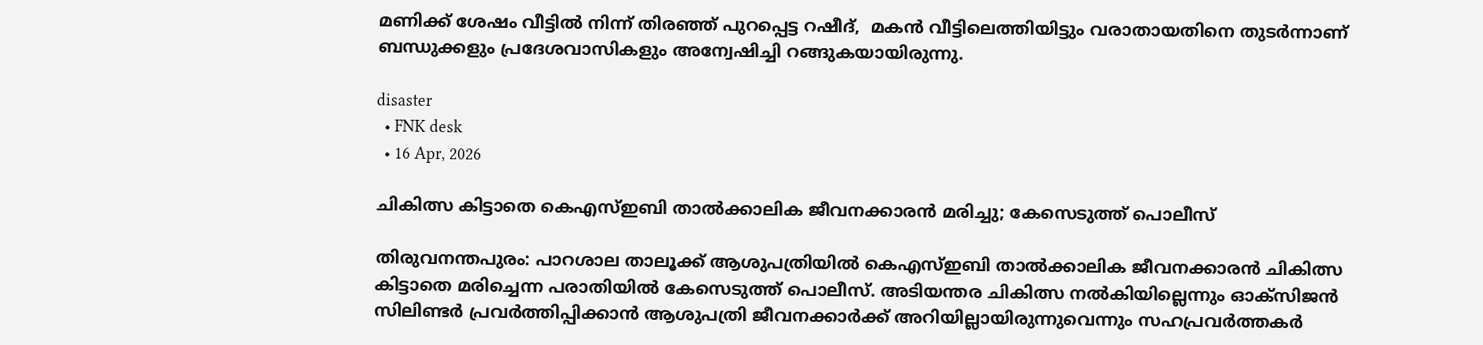മണിക്ക് ശേഷം വീട്ടിൽ നിന്ന് തിരഞ്ഞ് പുറപ്പെട്ട റഷീദ്,  മകൻ വീട്ടിലെത്തിയിട്ടും വരാതായതിനെ തുടർന്നാണ് ബന്ധുക്കളും പ്രദേശവാസികളും അന്വേഷിച്ചി റങ്ങുകയായിരുന്നു.

disaster
  • FNK desk
  • 16 Apr, 2026

ചികിത്സ കിട്ടാതെ കെഎസ്ഇബി താൽക്കാലിക ജീവനക്കാരൻ മരിച്ചു; കേസെടുത്ത് പൊലീസ്

തിരുവനന്തപുരം: പാറശാല താലൂക്ക് ആശുപത്രിയില്‍ കെഎസ്ഇബി താല്‍ക്കാലിക ജീവനക്കാരന്‍ ചികിത്സ കിട്ടാതെ മരിച്ചെന്ന പരാതിയില്‍ കേസെടുത്ത് പൊലീസ്. അടിയന്തര ചികിത്സ നല്‍കിയില്ലെന്നും ഓക്‌സിജന്‍ സിലിണ്ടര്‍ പ്രവര്‍ത്തിപ്പിക്കാന്‍ ആശുപത്രി ജീവനക്കാര്‍ക്ക് അറിയില്ലായിരുന്നുവെന്നും സഹപ്രവര്‍ത്തകര്‍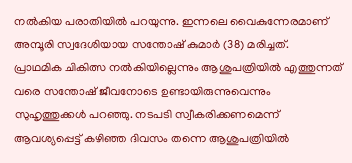നല്‍കിയ പരാതിയില്‍ പറയുന്നു. ഇന്നലെ വൈകുന്നേരമാണ് അമ്പൂരി സ്വദേശിയായ സന്തോഷ് കുമാര്‍ (38) മരിച്ചത്.    പ്രാഥമിക ചികിത്സ നല്‍കിയില്ലെന്നും ആശുപത്രിയില്‍ എത്തുന്നത് വരെ സന്തോഷ് ജീവനോടെ ഉണ്ടായിരുന്നുവെന്നും സുഹൃത്തുക്കള്‍ പറഞ്ഞു. നടപടി സ്വീകരിക്കണമെന്ന് ആവശ്യപ്പെട്ട് കഴിഞ്ഞ ദിവസം തന്നെ ആശുപത്രിയില്‍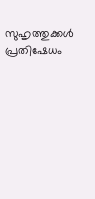സുഹൃത്തുക്കള്‍ പ്രതിഷേധം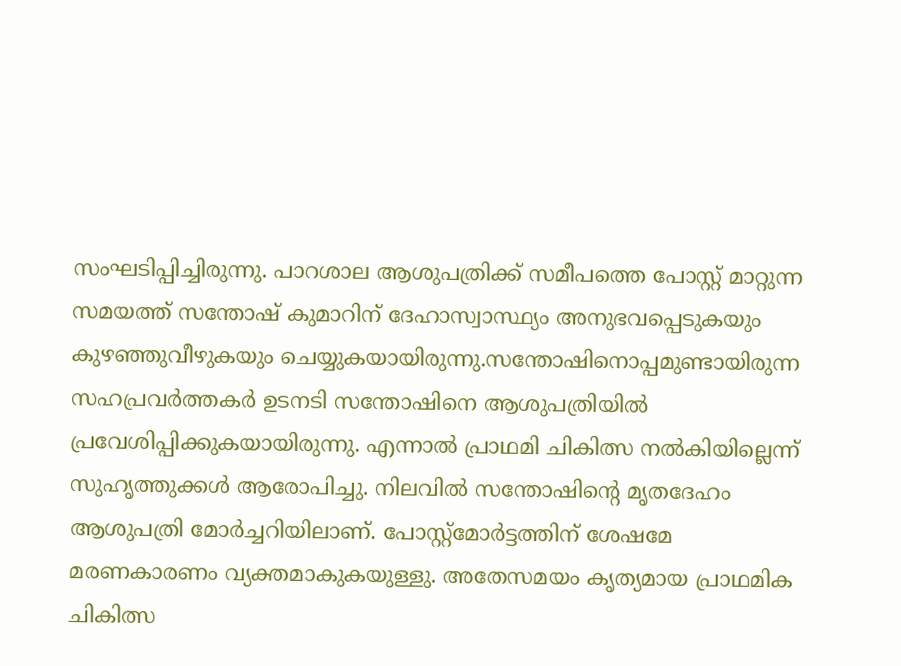സംഘടിപ്പിച്ചിരുന്നു. പാറശാല ആശുപത്രിക്ക് സമീപത്തെ പോസ്റ്റ് മാറ്റുന്ന സമയത്ത് സന്തോഷ് കുമാറിന് ദേഹാസ്വാസ്ഥ്യം അനുഭവപ്പെടുകയും കുഴഞ്ഞുവീഴുകയും ചെയ്യുകയായിരുന്നു.സന്തോഷിനൊപ്പമുണ്ടായിരുന്ന സഹപ്രവര്‍ത്തകര്‍ ഉടനടി സന്തോഷിനെ ആശുപത്രിയില്‍ പ്രവേശിപ്പിക്കുകയായിരുന്നു. എന്നാല്‍ പ്രാഥമി ചികിത്സ നല്‍കിയില്ലെന്ന് സുഹൃത്തുക്കള്‍ ആരോപിച്ചു. നിലവില്‍ സന്തോഷിന്റെ മൃതദേഹം ആശുപത്രി മോര്‍ച്ചറിയിലാണ്. പോസ്റ്റ്‌മോര്‍ട്ടത്തിന് ശേഷമേ മരണകാരണം വ്യക്തമാകുകയുള്ളു. അതേസമയം കൃത്യമായ പ്രാഥമിക ചികിത്സ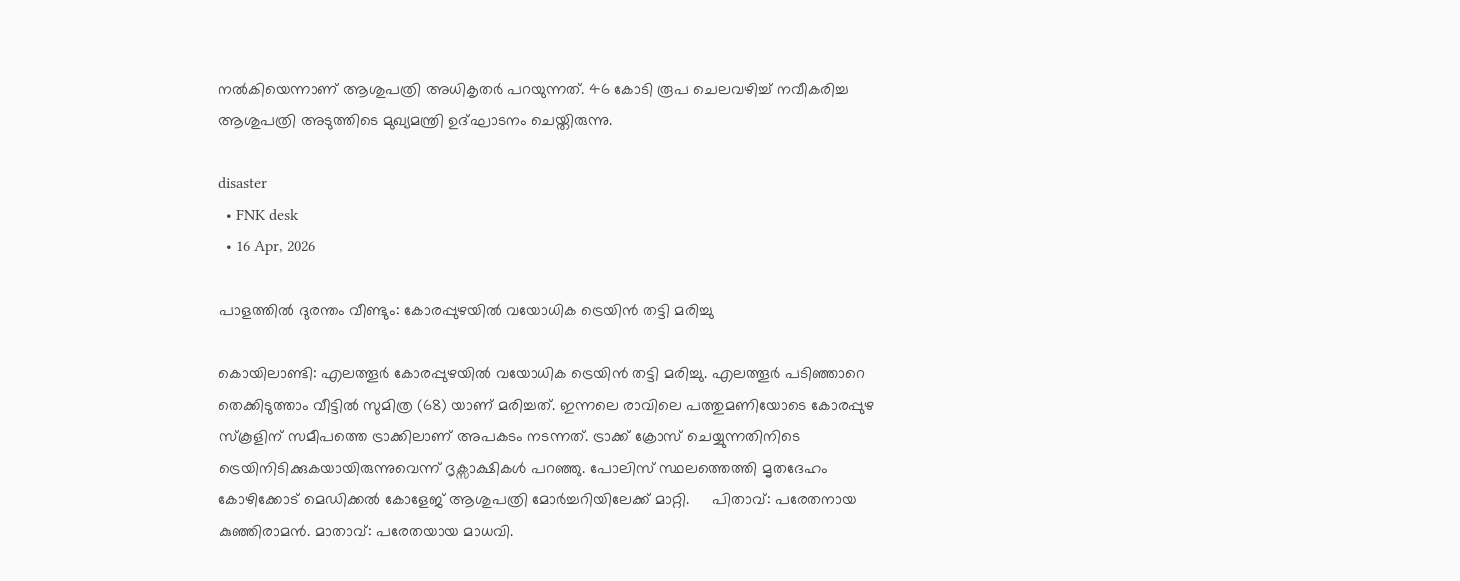നല്‍കിയെന്നാണ് ആശുപത്രി അധികൃതര്‍ പറയുന്നത്. 46 കോടി രൂപ ചെലവഴിച്ച് നവീകരിച്ച ആശുപത്രി അടുത്തിടെ മുഖ്യമന്ത്രി ഉദ്ഘാടനം ചെയ്തിരുന്നു.

disaster
  • FNK desk
  • 16 Apr, 2026

പാളത്തിൽ ദുരന്തം വീണ്ടും: കോരപ്പുഴയിൽ വയോധിക ട്രെയിൻ തട്ടി മരിച്ചു

കൊയിലാണ്ടി: എലത്തൂർ കോരപ്പുഴയിൽ വയോധിക ട്രെയിൻ തട്ടി മരിച്ചു. എലത്തൂർ പടിഞ്ഞാറെ തെക്കിടുത്താം വീട്ടിൽ സുമിത്ര (68) യാണ് മരിച്ചത്. ഇന്നലെ രാവിലെ പത്തുമണിയോടെ കോരപ്പുഴ സ്കൂളിന് സമീപത്തെ ട്രാക്കിലാണ് അപകടം നടന്നത്. ട്രാക്ക് ക്രോസ് ചെയ്യുന്നതിനിടെ ട്രെയിനിടിക്കുകയായിരുന്നുവെന്ന് ദൃക്സാക്ഷികൾ പറഞ്ഞു. പോലിസ് സ്ഥലത്തെത്തി മൃതദേഹം കോഴിക്കോട് മെഡിക്കൽ കോളേജ് ആശുപത്രി മോർച്ചറിയിലേക്ക് മാറ്റി.     പിതാവ്: പരേതനായ കുഞ്ഞിരാമൻ. മാതാവ്: പരേതയായ മാധവി.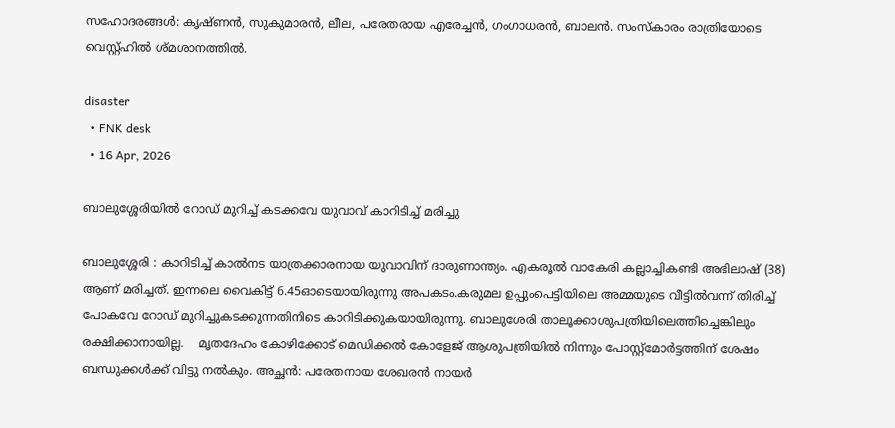സഹോദരങ്ങൾ: കൃഷ്ണൻ, സുകുമാരൻ, ലീല, പരേതരായ എരേച്ചൻ, ഗംഗാധരൻ, ബാലൻ. സംസ്കാരം രാത്രിയോടെ വെസ്റ്റ്ഹിൽ ശ്മശാനത്തിൽ.

disaster
  • FNK desk
  • 16 Apr, 2026

ബാലുശ്ശേരിയിൽ റോഡ് മുറിച്ച് കടക്കവേ യുവാവ് കാറിടിച്ച് മരിച്ചു

ബാലുശ്ശേരി : കാറിടിച്ച് കാൽനട യാത്രക്കാരനായ യുവാവിന് ദാരുണാന്ത്യം. എകരൂൽ വാകേരി കല്ലാച്ചികണ്ടി അഭിലാഷ് (38) ആണ് മരിച്ചത്. ഇന്നലെ വൈകിട്ട് 6.45ഓടെയായിരുന്നു അപകടം.കരുമല ഉപ്പുംപെട്ടിയിലെ അമ്മയുടെ വീട്ടിൽവന്ന് തിരിച്ച് പോകവേ റോഡ് മുറിച്ചുകടക്കുന്നതിനിടെ കാറിടിക്കുകയായിരുന്നു. ബാലുശേരി താലൂക്കാശുപത്രിയിലെത്തിച്ചെങ്കിലും രക്ഷിക്കാനായില്ല.    മൃതദേഹം കോഴിക്കോട് മെഡിക്കൽ കോളേജ് ആശുപത്രിയിൽ നിന്നും പോസ്റ്റ്മോർട്ടത്തിന് ശേഷം ബന്ധുക്കൾക്ക് വിട്ടു നൽകും. അച്ഛൻ: പരേതനായ ശേഖരൻ നായർ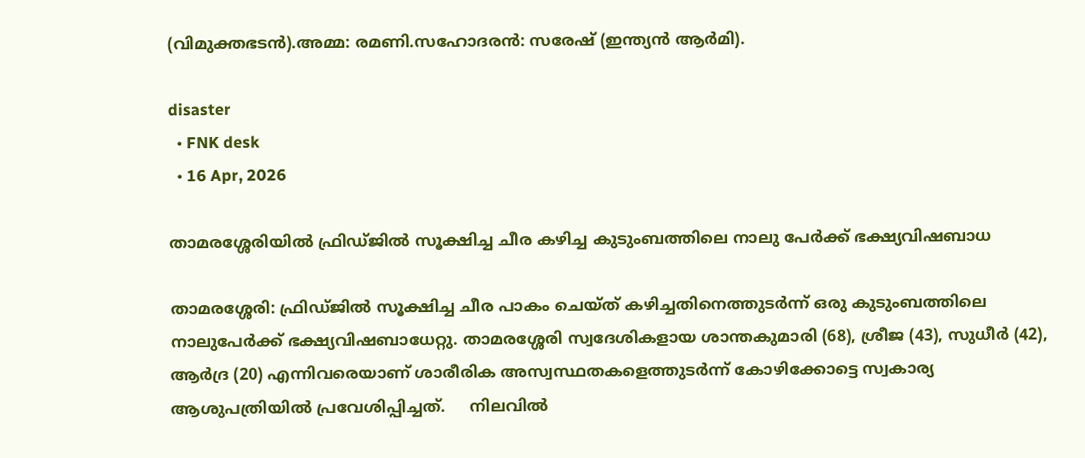(വിമുക്തഭടൻ).അമ്മ: രമണി.സഹോദരൻ: സരേഷ് (ഇന്ത്യൻ ആർമി).

disaster
  • FNK desk
  • 16 Apr, 2026

താമരശ്ശേരിയിൽ ഫ്രിഡ്ജിൽ സൂക്ഷിച്ച ചീര കഴിച്ച കുടുംബത്തിലെ നാലു പേർക്ക് ഭക്ഷ്യവിഷബാധ

താമരശ്ശേരി: ഫ്രിഡ്ജിൽ സൂക്ഷിച്ച ചീര പാകം ചെയ്ത് കഴിച്ചതിനെത്തുടർന്ന് ഒരു കുടുംബത്തിലെ നാലുപേർക്ക് ഭക്ഷ്യവിഷബാധേറ്റു. താമരശ്ശേരി സ്വദേശികളായ ശാന്തകുമാരി (68), ശ്രീജ (43), സുധീർ (42), ആർദ്ര (20) എന്നിവരെയാണ് ശാരീരിക അസ്വസ്ഥതകളെത്തുടർന്ന് കോഴിക്കോട്ടെ സ്വകാര്യ ആശുപത്രിയിൽ പ്രവേശിപ്പിച്ചത്.     നിലവിൽ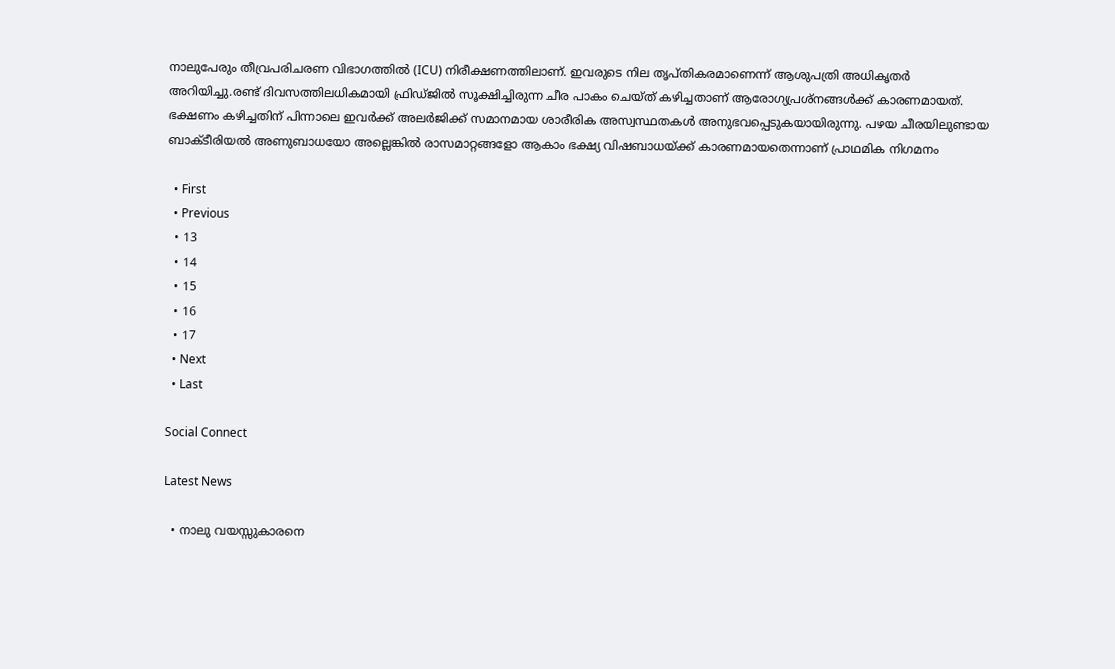നാലുപേരും തീവ്രപരിചരണ വിഭാഗത്തിൽ (ICU) നിരീക്ഷണത്തിലാണ്. ഇവരുടെ നില തൃപ്തികരമാണെന്ന് ആശുപത്രി അധികൃതർ അറിയിച്ചു.രണ്ട് ദിവസത്തിലധികമായി ഫ്രിഡ്ജിൽ സൂക്ഷിച്ചിരുന്ന ചീര പാകം ചെയ്ത് കഴിച്ചതാണ് ആരോഗ്യപ്രശ്നങ്ങൾക്ക് കാരണമായത്. ഭക്ഷണം കഴിച്ചതിന് പിന്നാലെ ഇവർക്ക് അലർജിക്ക് സമാനമായ ശാരീരിക അസ്വസ്ഥതകൾ അനുഭവപ്പെടുകയായിരുന്നു. പഴയ ചീരയിലുണ്ടായ ബാക്ടീരിയൽ അണുബാധയോ അല്ലെങ്കിൽ രാസമാറ്റങ്ങളോ ആകാം ഭക്ഷ്യ വിഷബാധയ്ക്ക് കാരണമായതെന്നാണ് പ്രാഥമിക നിഗമനം

  • First
  • Previous
  • 13
  • 14
  • 15
  • 16
  • 17
  • Next
  • Last

Social Connect

Latest News

  • നാലു വയസ്സുകാരനെ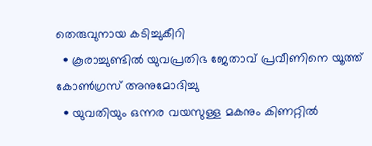തെരുവുനായ കടിച്ചുകീറി
  • കൂരാച്ചുണ്ടിൽ യുവപ്രതിഭ ജേതാവ് പ്രവീണിനെ യൂത്ത് കോൺഗ്രസ് അനുമോദിച്ചു
  • യുവതിയും ഒന്നര വയസുള്ള മകനും കിണറ്റിൽ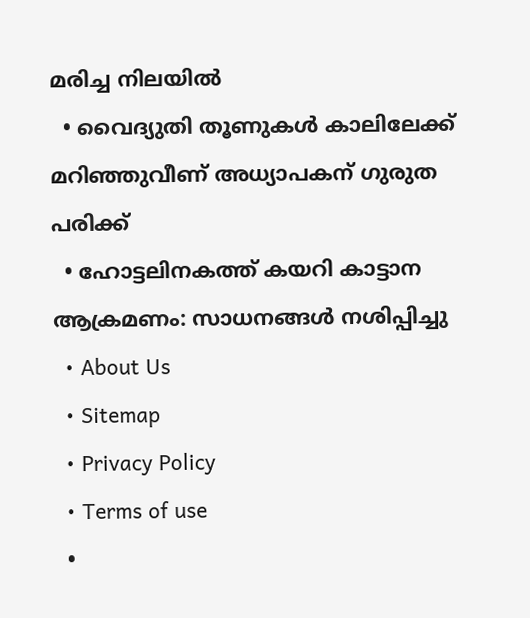മരിച്ച നിലയിൽ
  • വൈദ്യുതി തൂണുകള്‍ കാലിലേക്ക് മറിഞ്ഞുവീണ് അധ്യാപകന് ഗുരുത പരിക്ക്
  • ഹോട്ടലിനകത്ത് കയറി കാട്ടാന ആക്രമണം: സാധനങ്ങള്‍ നശിപ്പിച്ചു
  • About Us
  • Sitemap
  • Privacy Policy
  • Terms of use
  •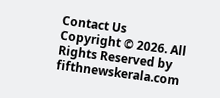Contact Us
Copyright © 2026. All Rights Reserved by fifthnewskerala.com